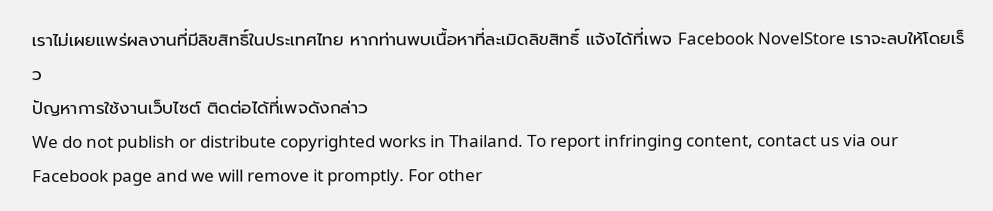เราไม่เผยแพร่ผลงานที่มีลิขสิทธิ์ในประเทศไทย หากท่านพบเนื้อหาที่ละเมิดลิขสิทธิ์ แจ้งได้ที่เพจ Facebook NovelStore เราจะลบให้โดยเร็ว
ปัญหาการใช้งานเว็บไซต์ ติดต่อได้ที่เพจดังกล่าว
We do not publish or distribute copyrighted works in Thailand. To report infringing content, contact us via our Facebook page and we will remove it promptly. For other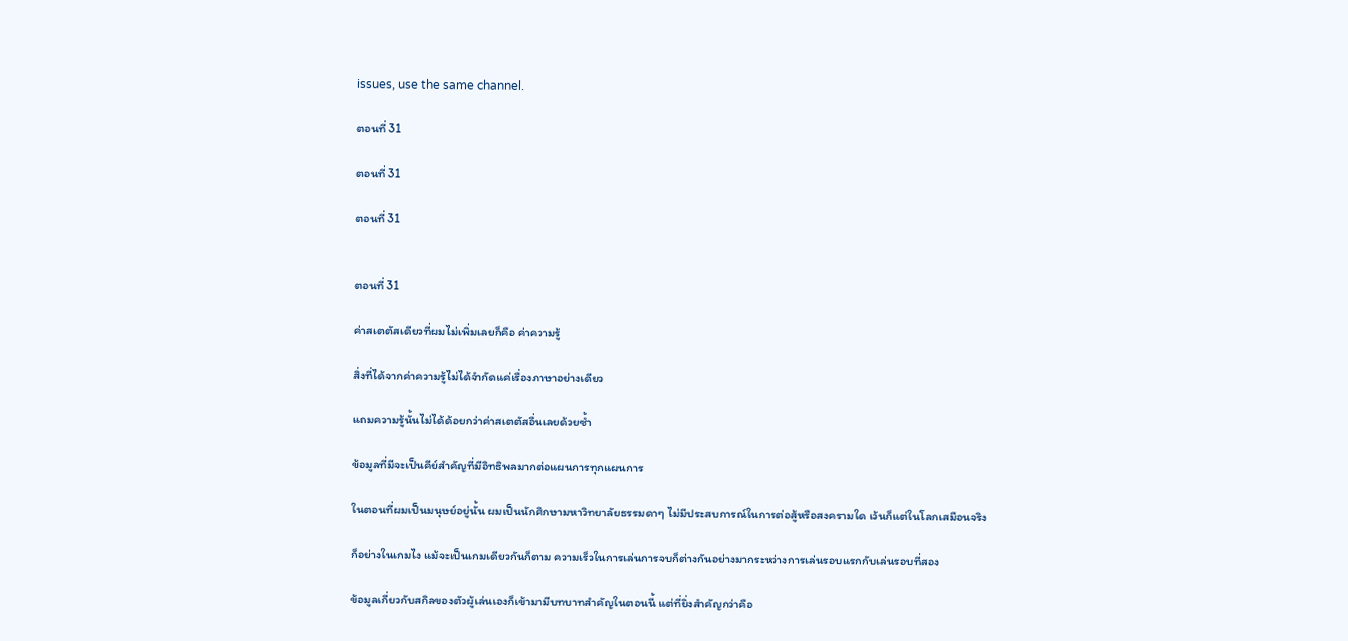issues, use the same channel.

ตอนที่ 31

ตอนที่ 31

ตอนที่ 31


ตอนที่ 31

ค่าสเตตัสเดียวที่ผมไม่เพิ่มเลยก็คือ ค่าความรู้

สิ่งที่ได้จากค่าความรู้ไม่ได้จำกัดแค่เรื่องภาษาอย่างเดียว

แถมความรู้นั้นไม่ได้ด้อยกว่าค่าสเตตัสอื่นเลยด้วยซ้ำ

ข้อมูลที่มีจะเป็นคีย์สำคัญที่มีอิทธิพลมากต่อแผนการทุกแผนการ

ในตอนที่ผมเป็นมนุษย์อยู่นั้น ผมเป็นนักศึกษามหาวิทยาลัยธรรมดาๆ ไม่มีประสบการณ์ในการต่อสู้หรือสงครามใด เว้นก็แต่ในโลกเสมือนจริง

ก็อย่างในเกมไง แม้จะเป็นเกมเดียวกันก็ตาม ความเร็วในการเล่นการจบก็ต่างกันอย่างมากระหว่างการเล่นรอบแรกกับเล่นรอบที่สอง

ข้อมูลเกี่ยวกับสกิลของตัวผู้เล่นเองก็เข้ามามีบทบาทสำคัญในตอนนี้ แต่ที่ยิ่งสำคัญกว่าคือ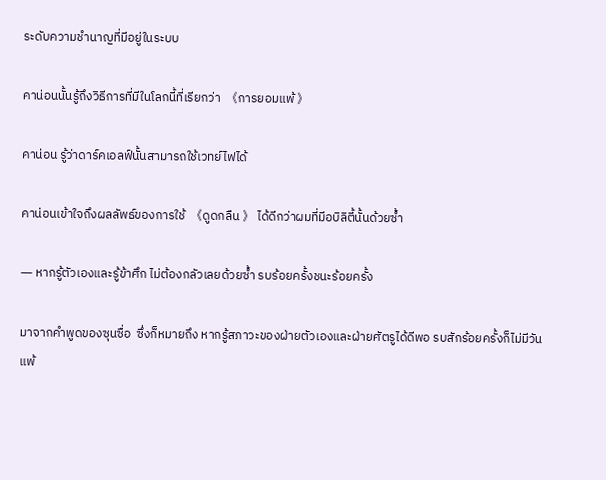ระดับความชำนาญที่มีอยู่ในระบบ

คาน่อนนั้นรู้ถึงวิธีการที่มีในโลกนี้ที่เรียกว่า  《การยอมแพ้ 》

คาน่อน รู้ว่าดาร์คเอลฟ์นั้นสามารถใช้เวทย์ไฟได้

คาน่อนเข้าใจถึงผลลัพธ์ของการใช้  《ดูดกลืน 》 ได้ดีกว่าผมที่มีอบิลิตี้นั้นด้วยซ้ำ

― หากรู้ตัวเองและรู้ข้าศึก ไม่ต้องกลัวเลยด้วยซ้ำ รบร้อยครั้งชนะร้อยครั้ง

มาจากคำพูดของซุนซื่อ  ซึ่งก็หมายถึง หากรู้สภาวะของฝ่ายตัวเองและฝ่ายศัตรูได้ดีพอ รบสักร้อยครั้งก็ไม่มีวันแพ้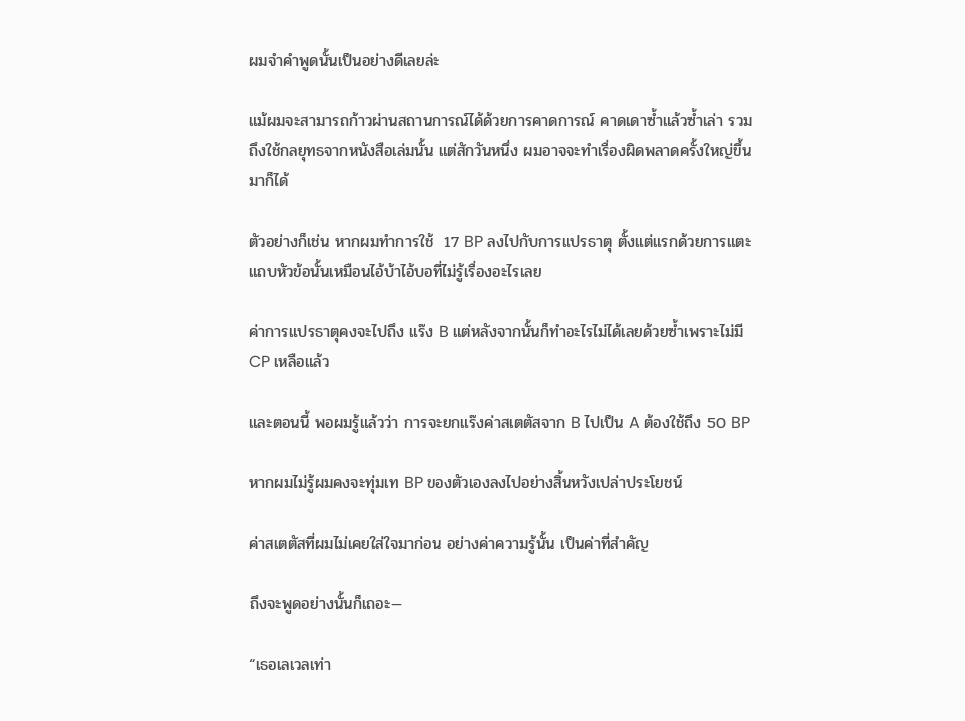ผมจำคำพูดนั้นเป็นอย่างดีเลยล่ะ

แม้ผมจะสามารถก้าวผ่านสถานการณ์ได้ด้วยการคาดการณ์ คาดเดาซ้ำแล้วซ้ำเล่า รวมถึงใช้กลยุทธจากหนังสือเล่มนั้น แต่สักวันหนึ่ง ผมอาจจะทำเรื่องผิดพลาดครั้งใหญ่ขึ้นมาก็ได้

ตัวอย่างก็เช่น หากผมทำการใช้  17 BP ลงไปกับการแปรธาตุ ตั้งแต่แรกด้วยการแตะแถบหัวข้อนั้นเหมือนไอ้บ้าไอ้บอที่ไม่รู้เรื่องอะไรเลย

ค่าการแปรธาตุคงจะไปถึง แร๊ง B แต่หลังจากนั้นก็ทำอะไรไม่ได้เลยด้วยซ้ำเพราะไม่มีCP เหลือแล้ว

และตอนนี้ พอผมรู้แล้วว่า การจะยกแร๊งค่าสเตตัสจาก B ไปเป็น A ต้องใช้ถึง 50 BP

หากผมไม่รู้ผมคงจะทุ่มเท BP ของตัวเองลงไปอย่างสิ้นหวังเปล่าประโยชน์

ค่าสเตตัสที่ผมไม่เคยใส่ใจมาก่อน อย่างค่าความรู้นั้น เป็นค่าที่สำคัญ

ถึงจะพูดอย่างนั้นก็เถอะ―

“เธอเลเวลเท่า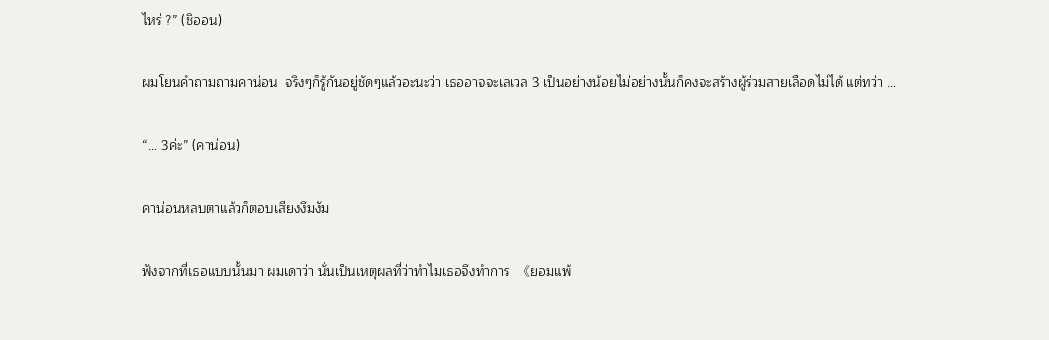ไหร่ ?” (ชิออน)

ผมโยนคำถามถามคาน่อน  จริงๆก็รู้กันอยู่ชัดๆแล้วอะนะว่า เธออาจจะเลเวล 3 เป็นอย่างน้อยไม่อย่างนั้นก็คงจะสร้างผู้ร่วมสายเลือดไม่ได้ แต่ทว่า …

“… 3ค่ะ” (คาน่อน)

คาน่อนหลบตาแล้วก็ตอบเสียงงึมงัม

ฟังจากที่เธอแบบนั้นมา ผมเดาว่า นั่นเป็นเหตุผลที่ว่าทำไมเธอจึงทำการ  《ยอมแพ้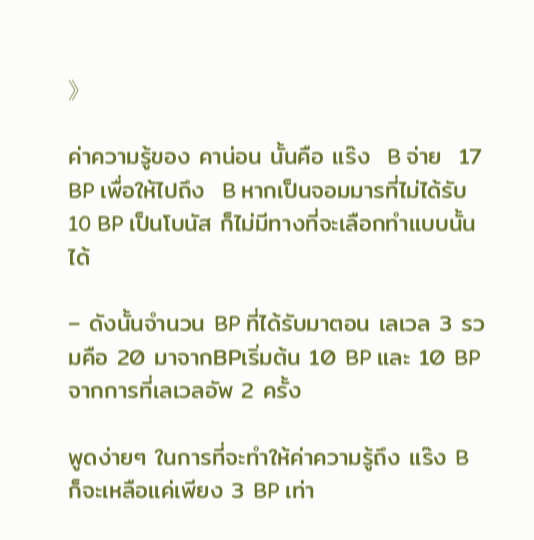》

ค่าความรู้ของ คาน่อน นั้นคือ แร๊ง  B จ่าย  17 BP เพื่อให้ไปถึง  B หากเป็นจอมมารที่ไม่ได้รับ 10 BP เป็นโบนัส ก็ไม่มีทางที่จะเลือกทำแบบนั้นได้

– ดังนั้นจำนวน BP ที่ได้รับมาตอน เลเวล 3 รวมคือ 20 มาจากBPเริ่มต้น 10 BP และ 10 BPจากการที่เลเวลอัพ 2 ครั้ง

พูดง่ายๆ ในการที่จะทำให้ค่าความรู้ถึง แร๊ง B  ก็จะเหลือแค่เพียง 3 BP เท่า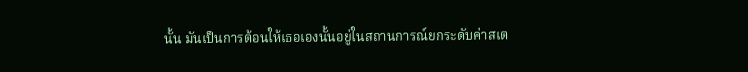นั้น มันเป็นการต้อนให้เธอเองนั้นอยู่ในสถานการณ์ยกระดับค่าสเต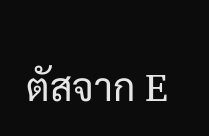ตัสจาก E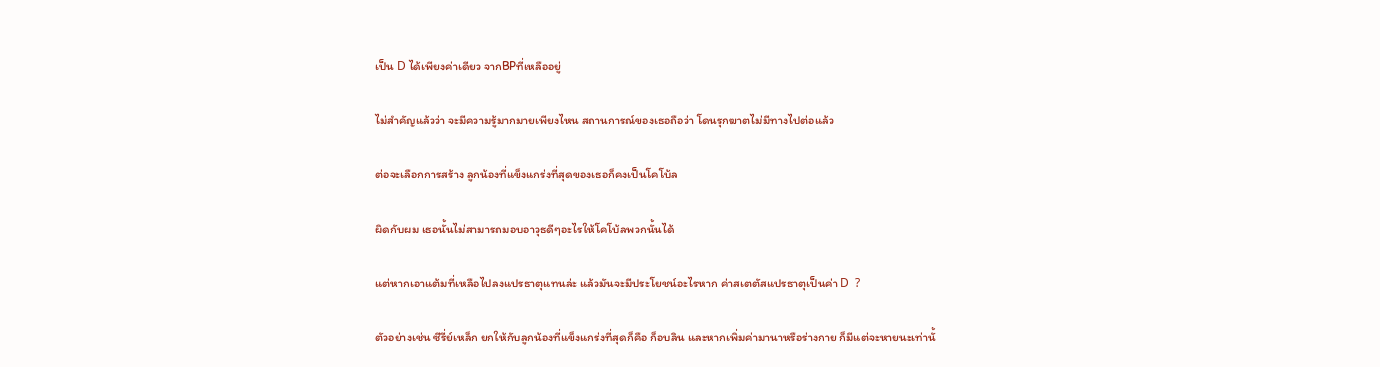เป็น D ได้เพียงค่าเดียว จากBPที่เหลืออยู่

ไม่สำคัญแล้วว่า จะมีความรู้มากมายเพียงไหน สถานการณ์ของเธอถือว่า โดนรุกฆาตไม่มีทางไปต่อแล้ว

ต่อจะเลือกการสร้าง ลูกน้องที่แข็งแกร่งที่สุดของเธอก็คงเป็นโคโบ้ล

ผิดกับผม เธอนั้นไม่สามารถมอบอาวุธดีๆอะไรให้โคโบ้ลพวกนั้นได้

แต่หากเอาแต้มที่เหลือไปลงแปรธาตุแทนล่ะ แล้วมันจะมีประโยชน์อะไรหาก ค่าสเตตัสแปรธาตุเป็นค่า D  ?

ตัวอย่างเช่น ซีรี่ย์เหล็ก ยกให้กับลูกน้องที่แข็งแกร่งที่สุดก็คือ ก็อบลิน และหากเพิ่มค่ามานาหรือร่างกาย ก็มีแต่จะหายนะเท่านั้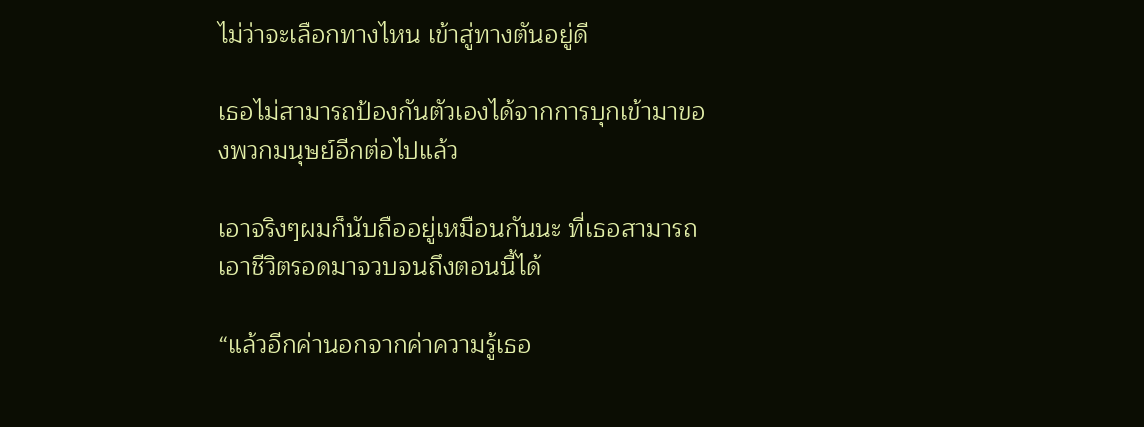ไม่ว่าจะเลือกทางไหน เข้าสู่ทางตันอยู่ดี

เธอไม่สามารถป้องกันตัวเองได้จากการบุกเข้ามาของพวกมนุษย์อีกต่อไปแล้ว

เอาจริงๆผมก็นับถืออยู่เหมือนกันนะ ที่เธอสามารถเอาชีวิตรอดมาจวบจนถึงตอนนี้ได้

“แล้วอีกค่านอกจากค่าความรู้เธอ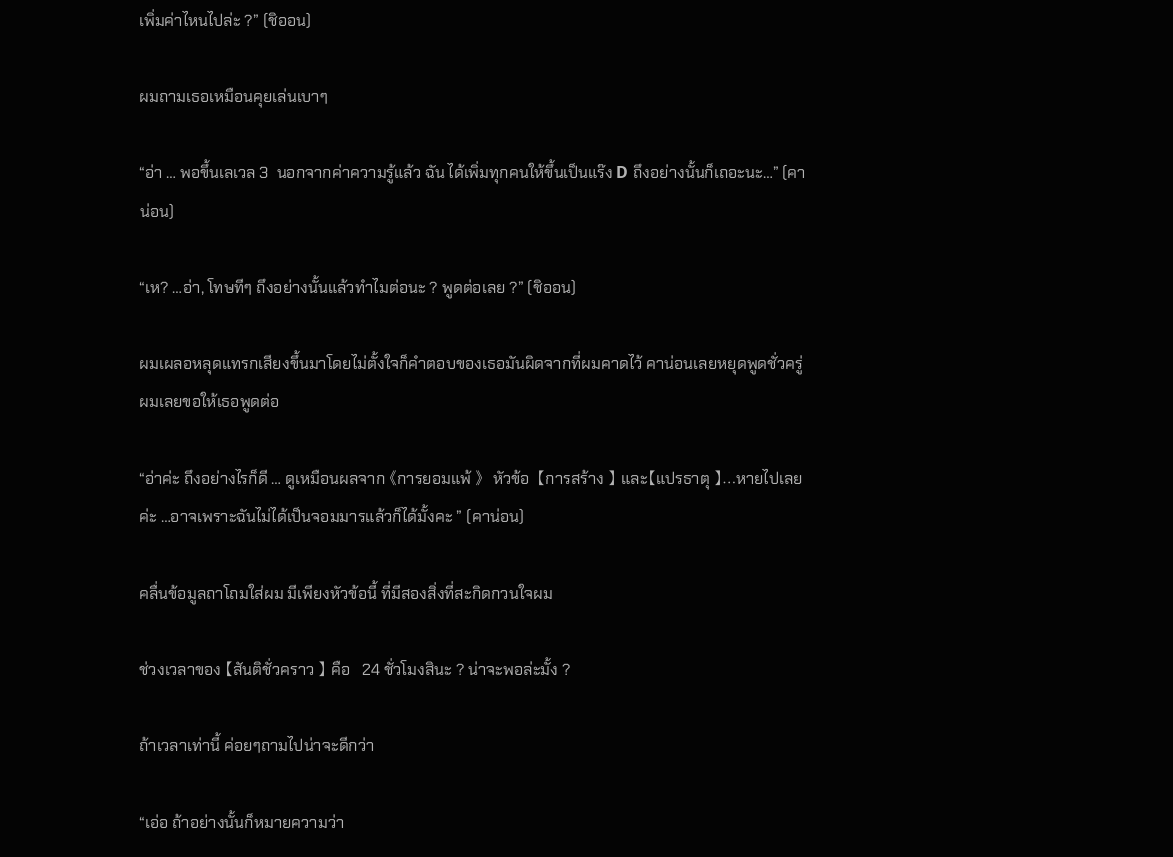เพิ่มค่าไหนไปล่ะ ?” (ชิออน)

ผมถามเธอเหมือนคุยเล่นเบาๆ

“อ่า … พอขึ้นเลเวล 3  นอกจากค่าความรู้แล้ว ฉัน ได้เพิ่มทุกคนให้ขึ้นเป็นแร๊ง D ถึงอย่างนั้นก็เถอะนะ…” (คาน่อน)

“เห? …อ่า, โทษทีๆ ถึงอย่างนั้นแล้วทำไมต่อนะ ? พูดต่อเลย ?” (ชิออน)

ผมเผลอหลุดแทรกเสียงขึ้นมาโดยไม่ตั้งใจก็คำตอบของเธอมันผิดจากที่ผมคาดไว้ คาน่อนเลยหยุดพูดชั่วครู่ ผมเลยขอให้เธอพูดต่อ

“อ่าค่ะ ถึงอย่างไรก็ดี … ดูเหมือนผลจาก 《การยอมแพ้ 》  หัวข้อ  【การสร้าง 】 และ【แปรธาตุ 】…หายไปเลยค่ะ …อาจเพราะฉันไม่ได้เป็นจอมมารแล้วก็ได้มั้งคะ ” (คาน่อน)

คลื่นข้อมูลถาโถมใส่ผม มีเพียงหัวข้อนี้ ที่มีสองสิ่งที่สะกิดกวนใจผม

ช่วงเวลาของ 【สันติชั่วคราว 】 คือ   24 ชั่วโมงสินะ ? น่าจะพอล่ะมั้ง ?

ถ้าเวลาเท่านี้ ค่อยๆถามไปน่าจะดีกว่า

“เอ่อ ถ้าอย่างนั้นก็หมายความว่า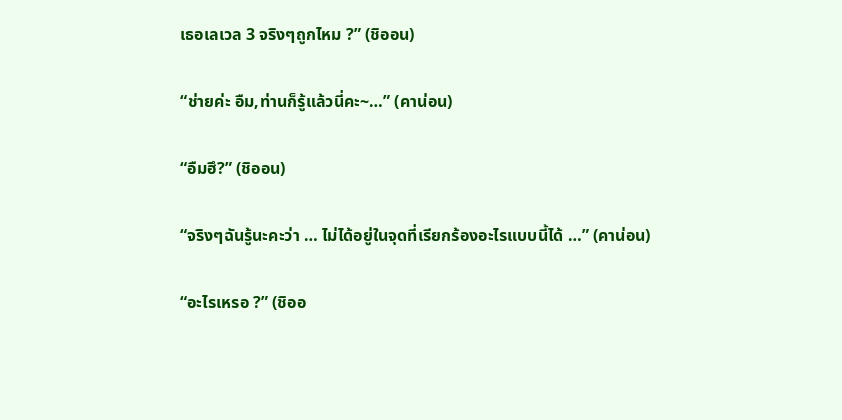เธอเลเวล 3 จริงๆถูกไหม ?” (ชิออน)

“ช่ายค่ะ อืม,ท่านก็รู้แล้วนี่คะ~…” (คาน่อน)

“อืมฮึ?” (ชิออน)

“จริงๆฉันรู้นะคะว่า … ไม่ได้อยู่ในจุดที่เรียกร้องอะไรแบบนี้ได้ …” (คาน่อน)

“อะไรเหรอ ?” (ชิออ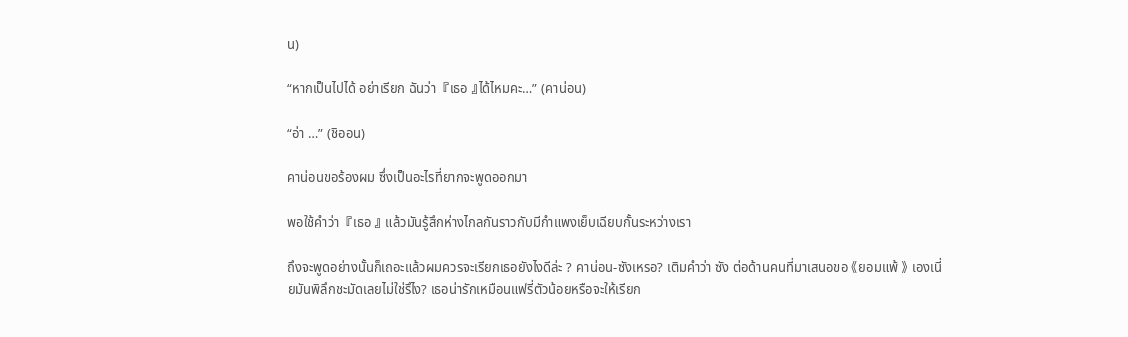น)

“หากเป็นไปได้ อย่าเรียก ฉันว่า  『เธอ 』ได้ไหมคะ…” (คาน่อน)

“อ่า …” (ชิออน)

คาน่อนขอร้องผม ซึ่งเป็นอะไรที่ยากจะพูดออกมา

พอใช้คำว่า  『เธอ 』 แล้วมันรู้สึกห่างไกลกันราวกับมีกำแพงเย็บเฉียบกั้นระหว่างเรา

ถึงจะพูดอย่างนั้นก็เถอะแล้วผมควรจะเรียกเธอยังไงดีล่ะ ? คาน่อน-ซังเหรอ? เติมคำว่า ซัง ต่อด้านคนที่มาเสนอขอ 《ยอมแพ้ 》 เองเนี่ยมันพิลึกชะมัดเลยไม่ใช่รึไง? เธอน่ารักเหมือนแฟรี่ตัวน้อยหรือจะให้เรียก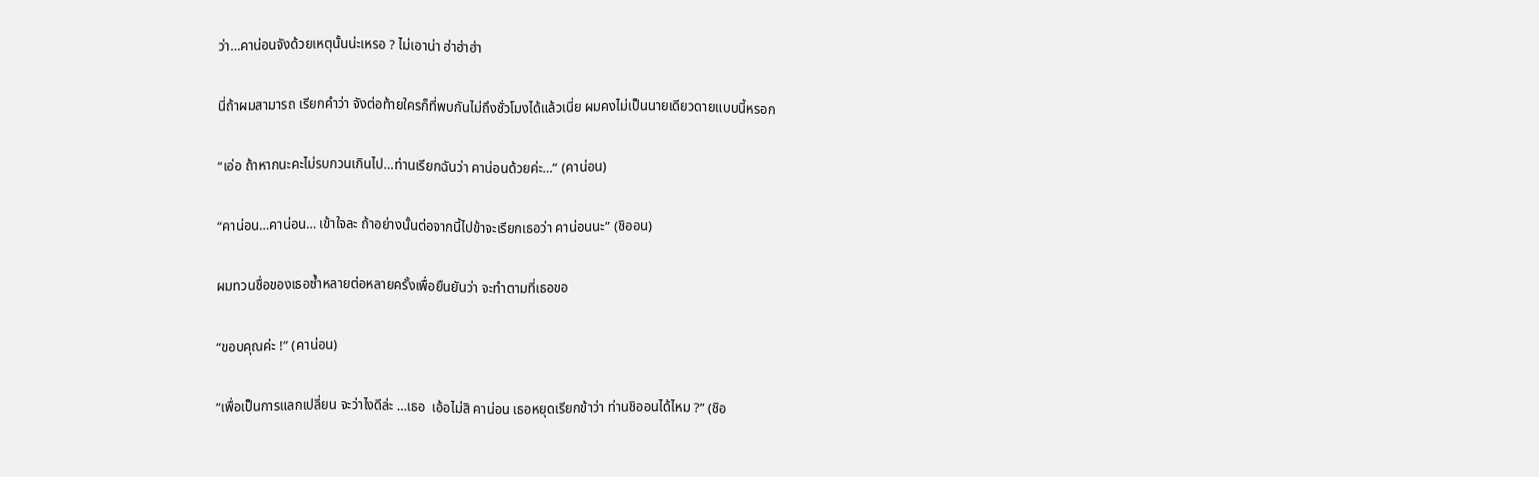ว่า…คาน่อนจังด้วยเหตุนั้นน่ะเหรอ ? ไม่เอาน่า ฮ่าฮ่าฮ่า

นี่ถ้าผมสามารถ เรียกคำว่า จังต่อท้ายใครก็ที่พบกันไม่ถึงชั่วโมงได้แล้วเนี่ย ผมคงไม่เป็นนายเดียวดายแบบนี้หรอก

“เอ่อ ถ้าหากนะคะไม่รบกวนเกินไป…ท่านเรียกฉันว่า คาน่อนด้วยค่ะ…” (คาน่อน)

“คาน่อน…คาน่อน… เข้าใจละ ถ้าอย่างนั้นต่อจากนี้ไปข้าจะเรียกเธอว่า คาน่อนนะ” (ชิออน)

ผมทวนชื่อของเธอซ้ำหลายต่อหลายครั้งเพื่อยืนยันว่า จะทำตามที่เธอขอ

“ขอบคุณค่ะ !” (คาน่อน)

“เพื่อเป็นการแลกเปลี่ยน จะว่าไงดีล่ะ …เธอ  เอ้อไม่สิ คาน่อน เธอหยุดเรียกข้าว่า ท่านชิออนได้ไหม ?” (ชิอ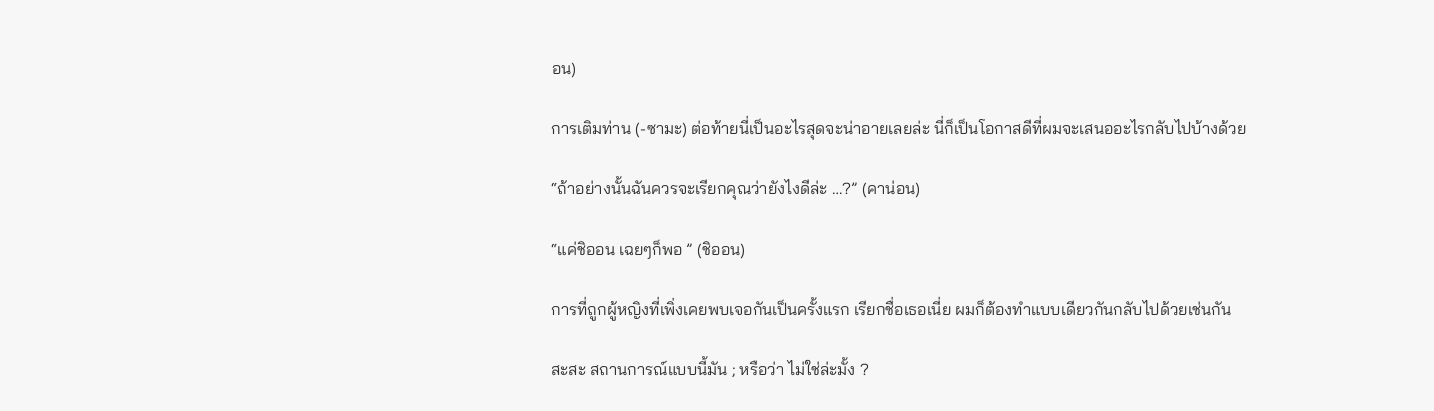อน)

การเติมท่าน (-ซามะ) ต่อท้ายนี่เป็นอะไรสุดจะน่าอายเลยล่ะ นี่ก็เป็นโอกาสดีที่ผมจะเสนออะไรกลับไปบ้างด้วย

“ถ้าอย่างนั้นฉันควรจะเรียกคุณว่ายังไงดีล่ะ …?” (คาน่อน)

“แค่ชิออน เฉยๆก็พอ ” (ชิออน)

การที่ถูกผู้หญิงที่เพิ่งเคยพบเจอกันเป็นครั้งแรก เรียกชื่อเธอเนี่ย ผมก็ต้องทำแบบเดียวกันกลับไปด้วยเช่นกัน

สะสะ สถานการณ์แบบนี้มัน ; หรือว่า ไม่ใช่ล่ะมั้ง ?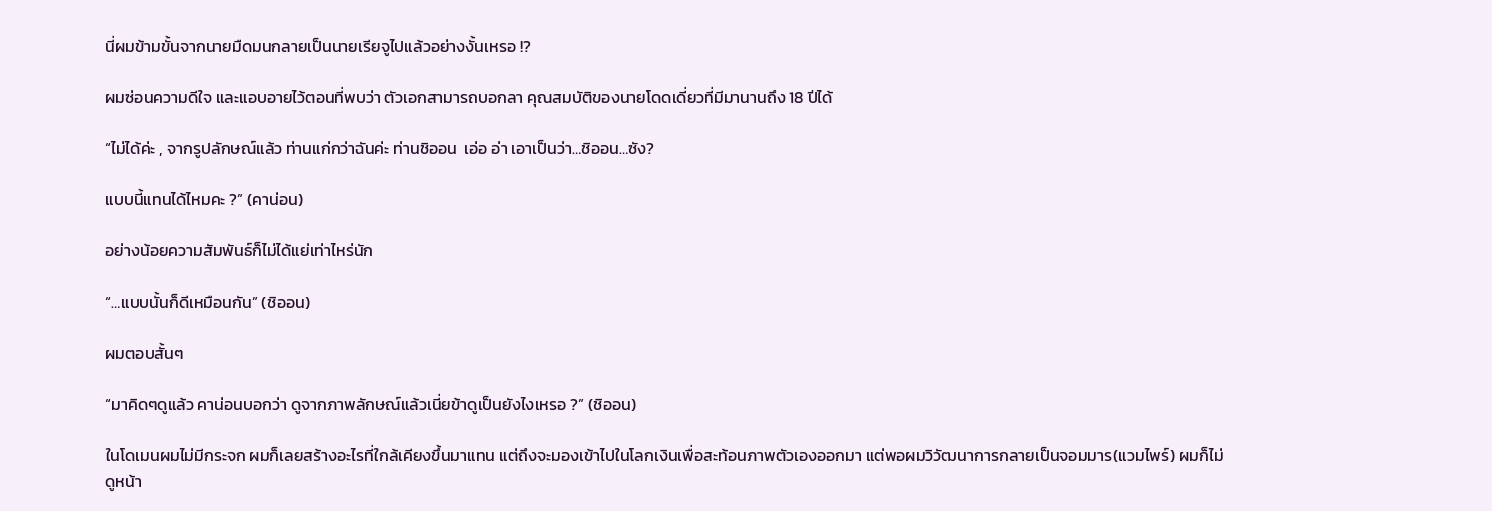นี่ผมข้ามขั้นจากนายมืดมนกลายเป็นนายเรียจูไปแล้วอย่างงั้นเหรอ !?

ผมซ่อนความดีใจ และแอบอายไว้ตอนที่พบว่า ตัวเอกสามารถบอกลา คุณสมบัติของนายโดดเดี่ยวที่มีมานานถึง 18 ปีได้

“ไม่ได้ค่ะ , จากรูปลักษณ์แล้ว ท่านแก่กว่าฉันค่ะ ท่านชิออน  เอ่อ อ่า เอาเป็นว่า…ชิออน…ซัง?

แบบนี้แทนได้ไหมคะ ?” (คาน่อน)

อย่างน้อยความสัมพันธ์ก็ไม่ได้แย่เท่าไหร่นัก

“…แบบนั้นก็ดีเหมือนกัน” (ชิออน)

ผมตอบสั้นๆ

“มาคิดๆดูแล้ว คาน่อนบอกว่า ดูจากภาพลักษณ์แล้วเนี่ยข้าดูเป็นยังไงเหรอ ?” (ชิออน)

ในโดเมนผมไม่มีกระจก ผมก็เลยสร้างอะไรที่ใกล้เคียงขึ้นมาแทน แต่ถึงจะมองเข้าไปในโลกเงินเพื่อสะท้อนภาพตัวเองออกมา แต่พอผมวิวัฒนาการกลายเป็นจอมมาร(แวมไพร์) ผมก็ไม่ดูหน้า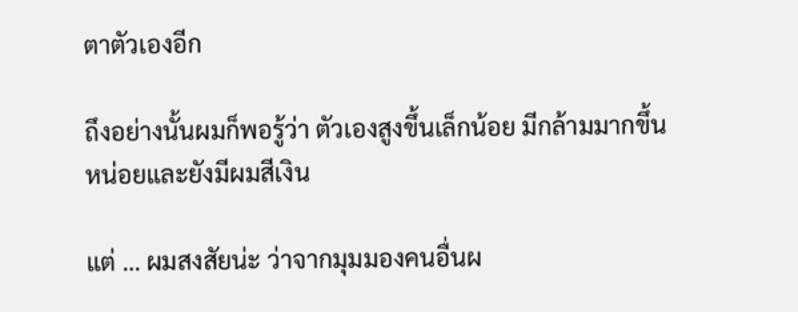ตาตัวเองอีก

ถึงอย่างนั้นผมก็พอรู้ว่า ตัวเองสูงขึ้นเล็กน้อย มีกล้ามมากขึ้นหน่อยและยังมีผมสีเงิน

แต่ … ผมสงสัยน่ะ ว่าจากมุมมองคนอื่นผ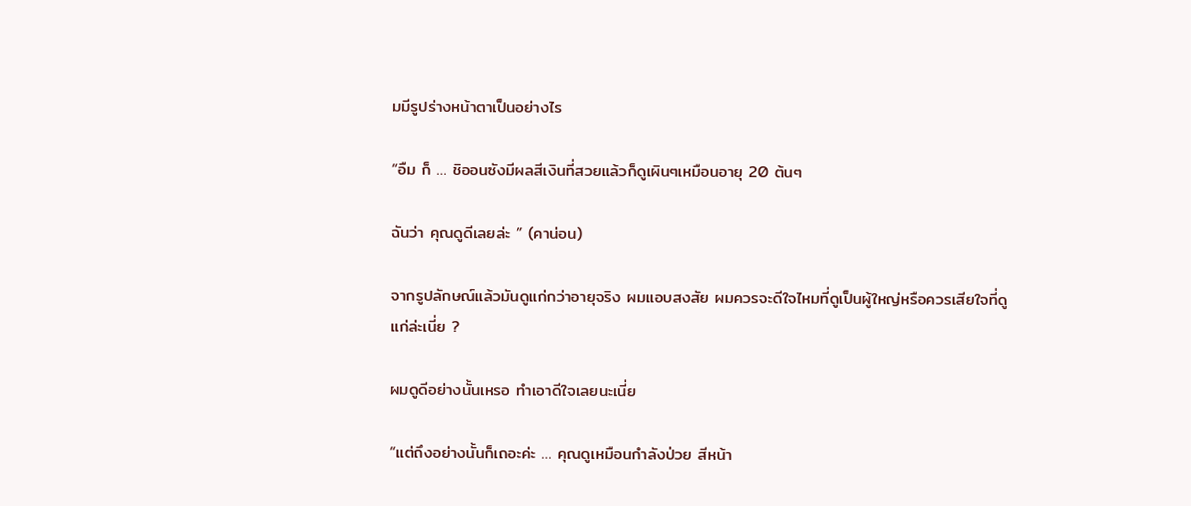มมีรูปร่างหน้าตาเป็นอย่างไร

“อืม ก็ … ชิออนซังมีผลสีเงินที่สวยแล้วก็ดูเผินๆเหมือนอายุ 20 ต้นๆ

ฉันว่า คุณดูดีเลยล่ะ ” (คาน่อน)

จากรูปลักษณ์แล้วมันดูแก่กว่าอายุจริง ผมแอบสงสัย ผมควรจะดีใจไหมที่ดูเป็นผู้ใหญ่หรือควรเสียใจที่ดูแก่ล่ะเนี่ย ?

ผมดูดีอย่างนั้นเหรอ ทำเอาดีใจเลยนะเนี่ย

“แต่ถึงอย่างนั้นก็เถอะค่ะ … คุณดูเหมือนกำลังป่วย สีหน้า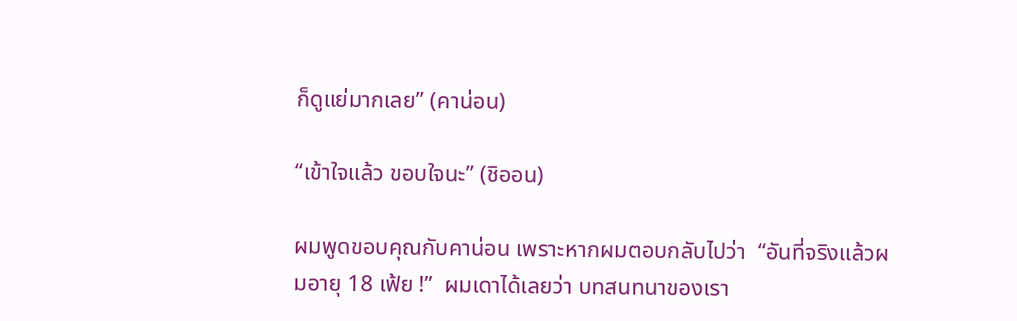ก็ดูแย่มากเลย” (คาน่อน)

“เข้าใจแล้ว ขอบใจนะ” (ชิออน)

ผมพูดขอบคุณกับคาน่อน เพราะหากผมตอบกลับไปว่า  “อันที่จริงแล้วผมอายุ 18 เฟ้ย !”  ผมเดาได้เลยว่า บทสนทนาของเรา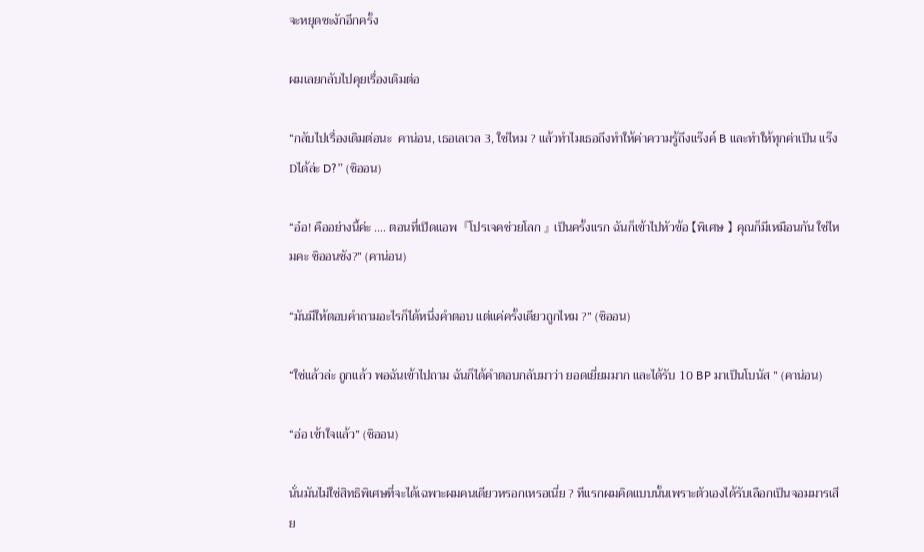จะหยุดชะงักอีกครั้ง

ผมเลยกลับไปคุยเรื่องเดิมต่อ

“กลับไปเรื่องเดิมต่อนะ  คาน่อน, เธอเลเวล 3, ใช่ไหม ? แล้วทำไมเธอถึงทำให้ค่าความรู้ถึงแร๊งค์ B และทำให้ทุกค่าเป็น แร๊ง Dได้ล่ะ D?” (ชิออน)

“อ๋อ! คืออย่างนี้ค่ะ …. ตอนที่เปิดแอพ  『โปรเจคช่วยโลก 』 เป็นครั้งแรก ฉันก็เข้าไปหัวข้อ 【พิเศษ 】 คุณก็มีเหมือนกัน ใช่ไหมคะ ชิออนซัง?” (คาน่อน)

“มันมีให้ตอบคำถามอะไรก็ได้หนึ่งคำตอบ แต่แค่ครั้งเดียวถูกไหม ?” (ชิออน)

“ใช่แล้วล่ะ ถูกแล้ว พอฉันเข้าไปถาม ฉันก็ได้คำตอบกลับมาว่า ยอดเยี่ยมมาก และได้รับ 10 BP มาเป็นโบนัส ” (คาน่อน)

“อ่อ เข้าใจแล้ว” (ชิออน)

นั่นมันไม่ใช่สิทธิพิเศษที่จะได้เฉพาะผมคนเดียวหรอกเหรอเนี่ย ? ทีแรกผมคิดแบบนั้นเพราะตัวเองได้รับเลือกเป็นจอมมารเสีย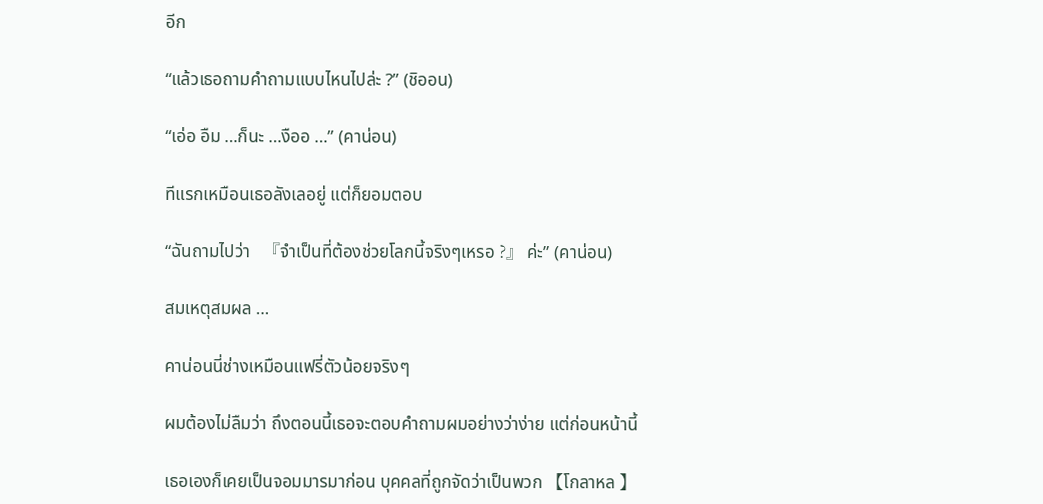อีก

“แล้วเธอถามคำถามแบบไหนไปล่ะ ?” (ชิออน)

“เอ่อ อืม …ก็นะ …งืออ …” (คาน่อน)

ทีแรกเหมือนเธอลังเลอยู่ แต่ก็ยอมตอบ

“ฉันถามไปว่า   『จำเป็นที่ต้องช่วยโลกนี้จริงๆเหรอ ?』 ค่ะ” (คาน่อน)

สมเหตุสมผล …

คาน่อนนี่ช่างเหมือนแฟรี่ตัวน้อยจริงๆ

ผมต้องไม่ลืมว่า ถึงตอนนี้เธอจะตอบคำถามผมอย่างว่าง่าย แต่ก่อนหน้านี้

เธอเองก็เคยเป็นจอมมารมาก่อน บุคคลที่ถูกจัดว่าเป็นพวก 【โกลาหล 】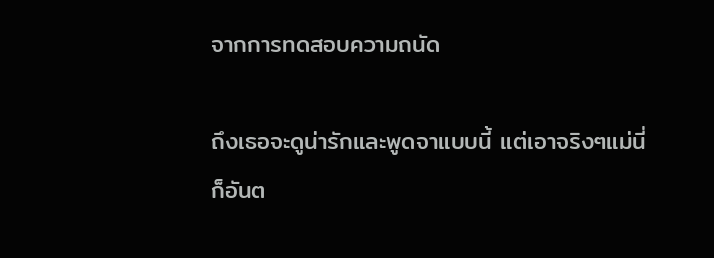จากการทดสอบความถนัด

ถึงเธอจะดูน่ารักและพูดจาแบบนี้ แต่เอาจริงๆแม่นี่ก็อันต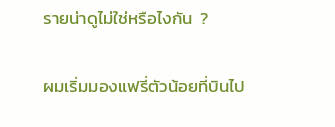รายน่าดูไม่ใช่หรือไงกัน  ?

ผมเริ่มมองแฟรี่ตัวน้อยที่บินไป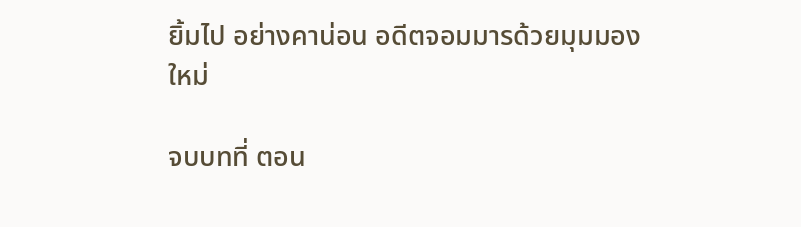ยิ้มไป อย่างคาน่อน อดีตจอมมารด้วยมุมมองใหม่

จบบทที่ ตอน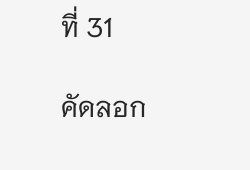ที่ 31

คัดลอก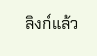ลิงก์แล้ว